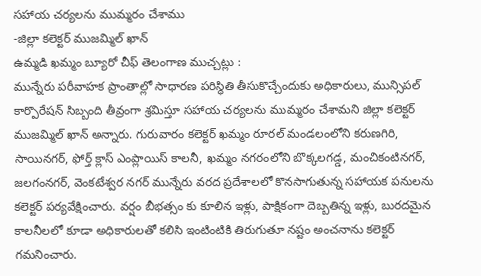సహాయ చర్యలను ముమ్మరం చేశాము
-జిల్లా కలెక్టర్ ముజమ్మిల్ ఖాన్
ఉమ్మడి ఖమ్మం బ్యూరో చీఫ్ తెలంగాణ ముచ్చట్లు :
మున్నేరు పరీవాహక ప్రాంతాల్లో సాధారణ పరిస్థితి తీసుకొచ్చేందుకు అధికారులు, మున్సిపల్ కార్పొరేషన్ సిబ్బంది తీవ్రంగా శ్రమిస్తూ సహాయ చర్యలను ముమ్మరం చేశామని జిల్లా కలెక్టర్ ముజమ్మిల్ ఖాన్ అన్నారు. గురువారం కలెక్టర్ ఖమ్మం రూరల్ మండలంలోని కరుణగిరి, సాయినగర్, ఫోర్త్ క్లాస్ ఎంప్లాయిస్ కాలనీ, ఖమ్మం నగరంలోని బొక్కలగడ్డ, మంచికంటినగర్, జలగంనగర్, వెంకటేశ్వర నగర్ మున్నేరు వరద ప్రదేశాలలో కొనసాగుతున్న సహాయక పనులను కలెక్టర్ పర్యవేక్షించారు. వర్షం బీభత్సం కు కూలిన ఇళ్లు, పాక్షికంగా దెబ్బతిన్న ఇళ్లు, బురదమైన కాలనీలలో కూడా అధికారులతో కలిసి ఇంటింటికి తిరుగుతూ నష్టం అంచనాను కలెక్టర్ గమనించారు.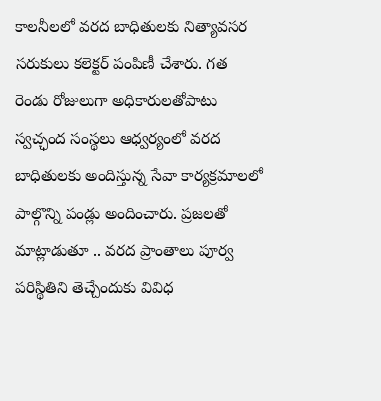కాలనీలలో వరద బాధితులకు నిత్యావసర సరుకులు కలెక్టర్ పంపిణీ చేశారు. గత రెండు రోజులుగా అధికారులతోపాటు స్వచ్ఛంద సంస్థలు ఆధ్వర్యంలో వరద బాధితులకు అందిస్తున్న సేవా కార్యక్రమాలలో పాల్గొన్ని పండ్లు అందించారు. ప్రజలతో మాట్లాడుతూ .. వరద ప్రాంతాలు పూర్వ పరిస్థితిని తెచ్చేందుకు వివిధ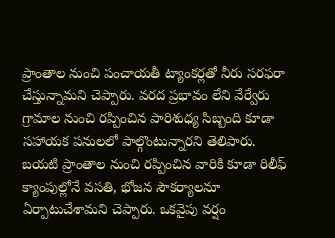ప్రాంతాల నుంచి పంచాయతీ ట్యాంకర్లతో నీరు సరఫరా చేస్తున్నామని చెప్పారు. వరద ప్రభావం లేని వేర్వేరు గ్రామాల నుంచి రప్పించిన పారిశుధ్య సిబ్బంది కూడా సహాయక పనులలో పాల్గొంటున్నారని తెలిపారు. బయటి ప్రాంతాల నుంచి రప్పించిన వారికి కూడా రిలీఫ్ క్యాంపుల్లోనే వసతి, భోజన సౌకర్యాలనూ ఏర్పాటుచేశామని చెప్పారు. ఒకవైపు వర్షం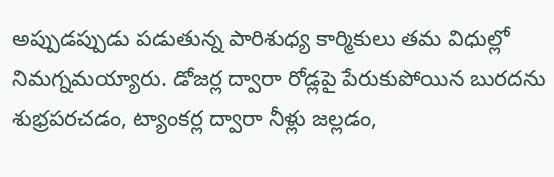అప్పుడప్పుడు పడుతున్న పారిశుధ్య కార్మికులు తమ విధుల్లో నిమగ్నమయ్యారు. డోజర్ల ద్వారా రోడ్లపై పేరుకుపోయిన బురదను శుభ్రపరచడం, ట్యాంకర్ల ద్వారా నీళ్లు జల్లడం,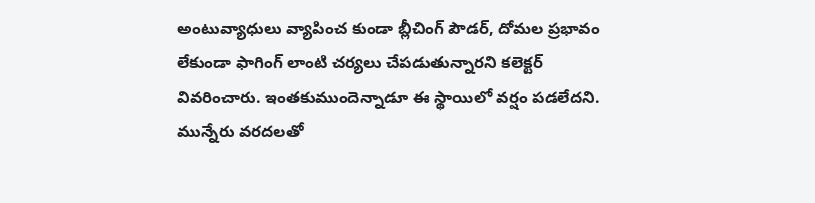అంటువ్యాధులు వ్యాపించ కుండా బ్లీచింగ్ పౌడర్, దోమల ప్రభావం లేకుండా ఫాగింగ్ లాంటి చర్యలు చేపడుతున్నారని కలెక్టర్ వివరించారు. ఇంతకుముందెన్నాడూ ఈ స్థాయిలో వర్షం పడలేదని. మున్నేరు వరదలతో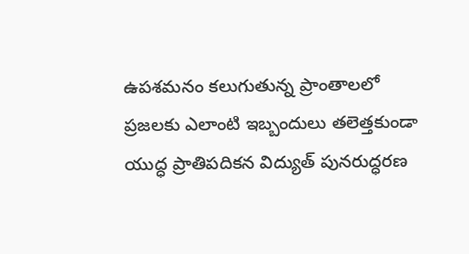ఉపశమనం కలుగుతున్న ప్రాంతాలలో ప్రజలకు ఎలాంటి ఇబ్బందులు తలెత్తకుండా యుద్ధ ప్రాతిపదికన విద్యుత్ పునరుద్ధరణ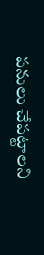పనులు చేపట్టాలని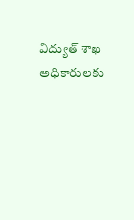విద్యుత్ శాఖ అధికారులకు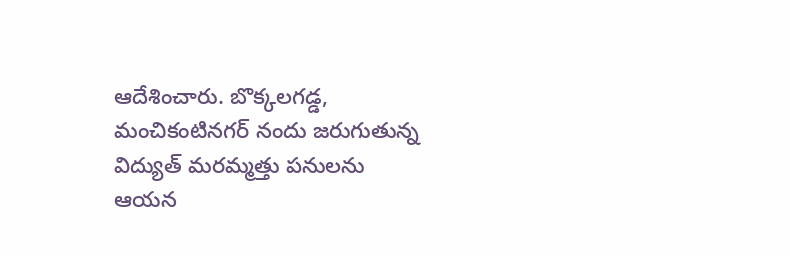ఆదేశించారు. బొక్కలగడ్డ, మంచికంటినగర్ నందు జరుగుతున్న విద్యుత్ మరమ్మత్తు పనులను ఆయన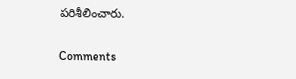పరిశీలించారు.


Comments